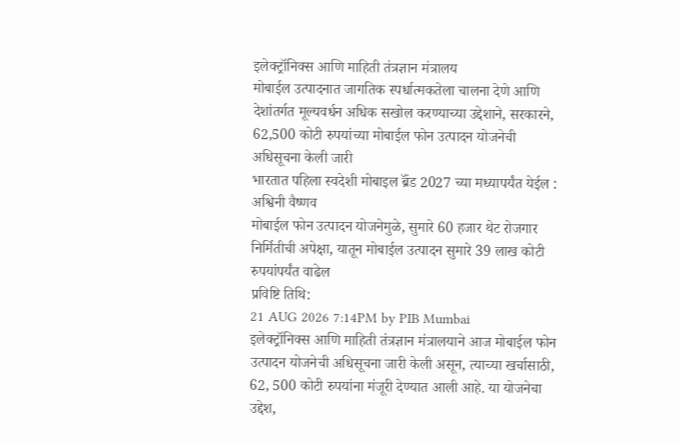इलेक्ट्रॉनिक्स आणि माहिती तंत्रज्ञान मंत्रालय
मोबाईल उत्पादनात जागतिक स्पर्धात्मकतेला चालना देणे आणि देशांतर्गत मूल्यवर्धन अधिक सखोल करण्याच्या उद्देशाने, सरकारने, 62,500 कोटी रुपयांच्या मोबाईल फोन उत्पादन योजनेची अधिसूचना केली जारी
भारतात पहिला स्वदेशी मोबाइल ब्रॅंड 2027 च्या मध्यापर्यंत येईल : अश्विनी वैष्णव
मोबाईल फोन उत्पादन योजनेमुळे, सुमारे 60 हजार थेट रोजगार निर्मितीची अपेक्षा, यातून मोबाईल उत्पादन सुमारे 39 लाख कोटी रुपयांपर्यंत वाढेल
प्रविष्टि तिथि:
21 AUG 2026 7:14PM by PIB Mumbai
इलेक्ट्रॉनिक्स आणि माहिती तंत्रज्ञान मंत्रालयाने आज मोबाईल फोन उत्पादन योजनेची अधिसूचना जारी केली असून, त्याच्या खर्चासाठी, 62, 500 कोटी रुपयांना मंजूरी देण्यात आली आहे. या योजनेचा उद्देश,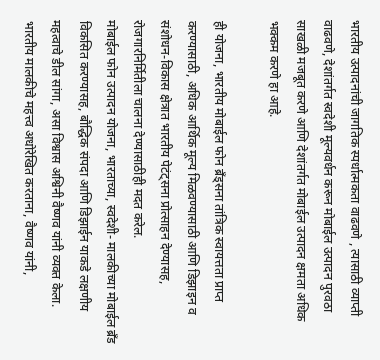भारतीय उत्पादनांची जागतिक स्पर्धात्मकता वाढवणे , त्यासाठी व्याप्ती वाढवणे, देशांतर्गत स्वदेशी मूल्यवर्धन करून मोबाईल उत्पादन पुरवठा साखळी मजबूत करणे आणि देशांतर्गत मोबाईल उत्पादन क्षमता अधिक भक्कम करणे हा आहे.

ही योजना, भारतीय मोबाईल फोन ब्रँड्सना तांत्रिक स्वायत्तता प्राप्त करण्यासाठी, अधिक आर्थिक मूल्य मिळवण्यासाठी आणि डिझाइन व संशोधन-विकास क्षेत्रात भारतीय पेटंट्सना प्रोत्साहन देण्यासह, रोजगारनिर्मितीला चालना देण्यासाठीही मदत करेल.
मोबाईल फोन उत्पादन योजना, भारताच्या, स्वदेशी- मालकीच्या मोबाईल ब्रॅंड विकसित करण्यासह, बौद्धिक संपदा आणि डिझाईन याकडे लक्षणीय महत्वाचे डील सांगा, असा विश्वास अश्विनी वैष्णव यांनी व्यक्त केला.
भारतीय मालकीचे महत्त्व अधोरेखित करताना, वैष्णव यांनी,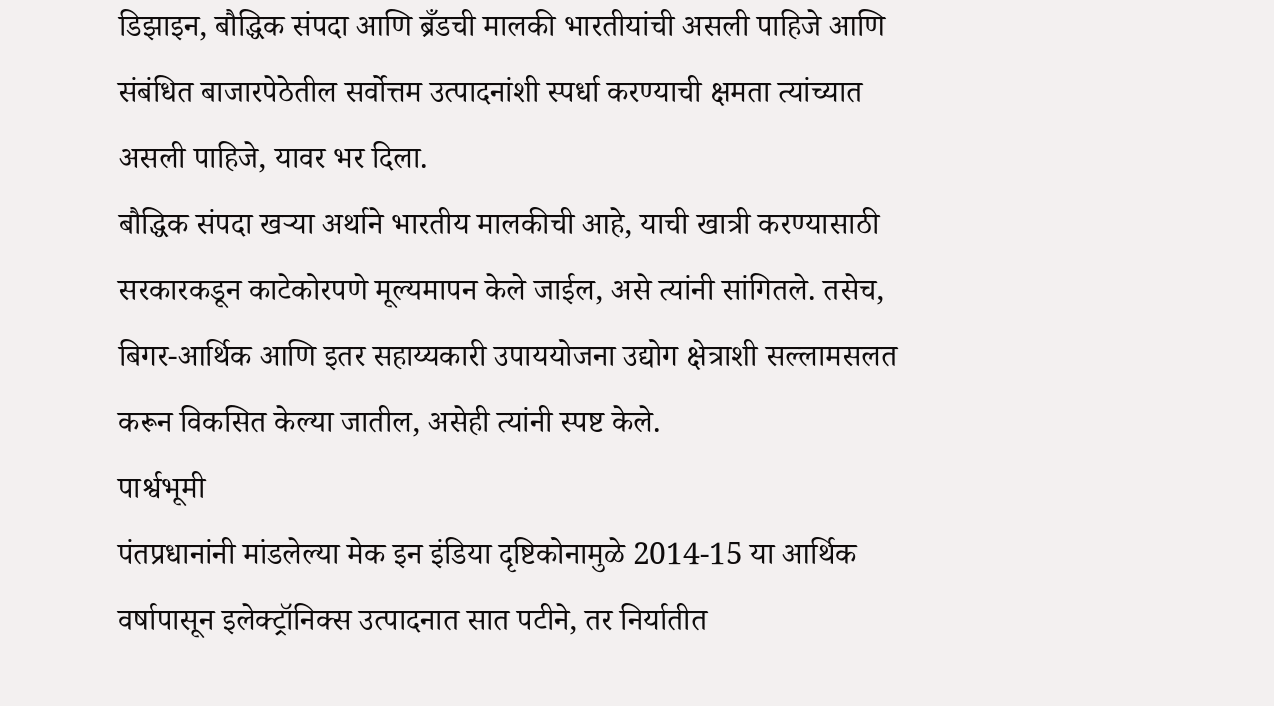डिझाइन, बौद्धिक संपदा आणि ब्रँडची मालकी भारतीयांची असली पाहिजे आणि संबंधित बाजारपेठेतील सर्वोत्तम उत्पादनांशी स्पर्धा करण्याची क्षमता त्यांच्यात असली पाहिजे, यावर भर दिला.
बौद्धिक संपदा खऱ्या अर्थाने भारतीय मालकीची आहे, याची खात्री करण्यासाठी सरकारकडून काटेकोरपणे मूल्यमापन केले जाईल, असे त्यांनी सांगितले. तसेच, बिगर-आर्थिक आणि इतर सहाय्यकारी उपाययोजना उद्योग क्षेत्राशी सल्लामसलत करून विकसित केल्या जातील, असेही त्यांनी स्पष्ट केले.
पार्श्वभूमी
पंतप्रधानांनी मांडलेल्या मेक इन इंडिया दृष्टिकोनामुळे 2014-15 या आर्थिक वर्षापासून इलेक्ट्रॉनिक्स उत्पादनात सात पटीने, तर निर्यातीत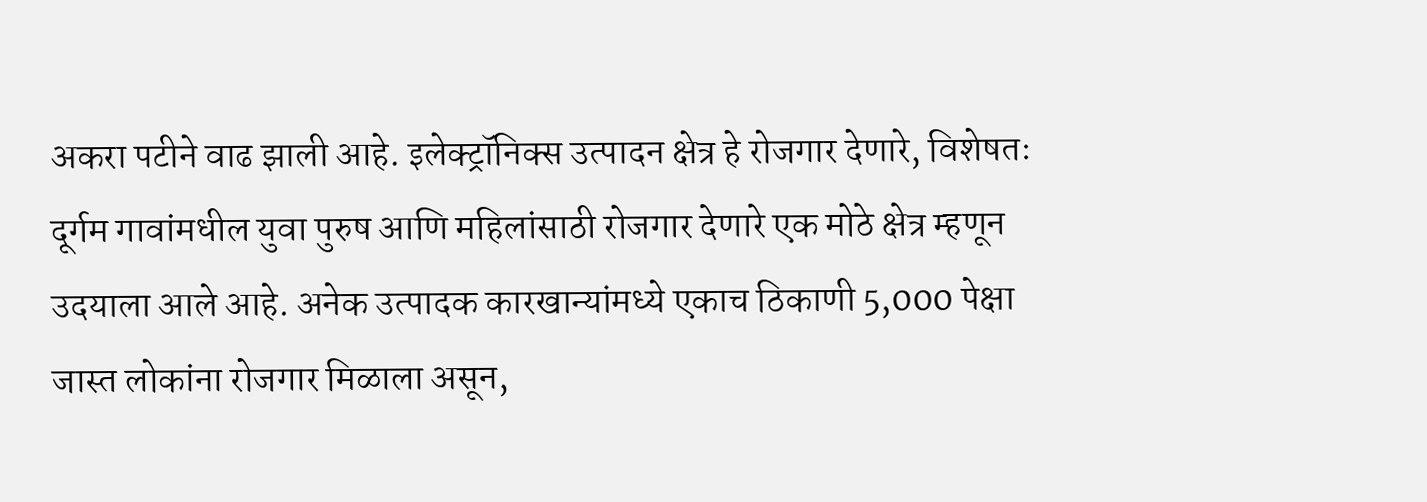अकरा पटीने वाढ झाली आहे. इलेक्ट्रॉनिक्स उत्पादन क्षेत्र हे रोजगार देणारे, विशेषतः दूर्गम गावांमधील युवा पुरुष आणि महिलांसाठी रोजगार देणारे एक मोठे क्षेत्र म्हणून उदयाला आले आहे. अनेक उत्पादक कारखान्यांमध्ये एकाच ठिकाणी 5,000 पेक्षा जास्त लोकांना रोजगार मिळाला असून,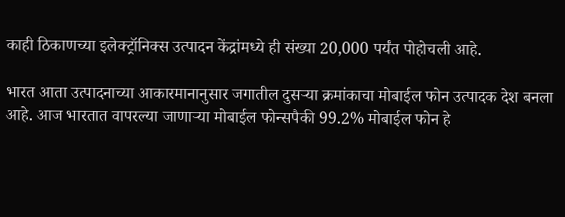काही ठिकाणच्या इलेक्ट्रॉनिक्स उत्पादन केंद्रांमध्ये ही संख्या 20,000 पर्यंत पोहोचली आहे.

भारत आता उत्पादनाच्या आकारमानानुसार जगातील दुसऱ्या क्रमांकाचा मोबाईल फोन उत्पादक देश बनला आहे. आज भारतात वापरल्या जाणाऱ्या मोबाईल फोन्सपैकी 99.2% मोबाईल फोन हे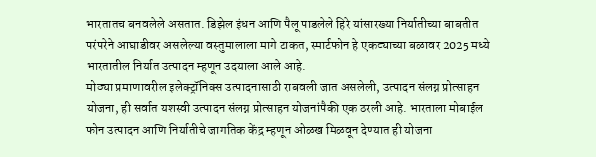भारतातच बनवलेले असतात. डिझेल इंधन आणि पैलू पाडलेले हिरे यांसारख्या निर्यातीच्या बाबतीत परंपरेने आघाडीवर असलेल्या वस्तुमालाला मागे टाकत, स्मार्टफोन हे एकट्याच्या बळावर 2025 मध्ये भारतातील निर्यात उत्पादन म्हणून उदयाला आले आहे.
मोठ्या प्रमाणावरील इलेक्ट्रॉनिक्स उत्पादनासाठी राबवली जात असलेली, उत्पादन संलग्न प्रोत्साहन योजना, ही सर्वात यशस्वी उत्पादन संलग्न प्रोत्साहन योजनांपैकी एक ठरली आहे. भारताला मोबाईल फोन उत्पादन आणि निर्यातीचे जागतिक केंद्र म्हणून ओळख मिळवून देण्यात ही योजना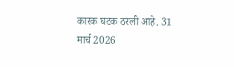कारक घटक ठरली आहे. 31 मार्च 2026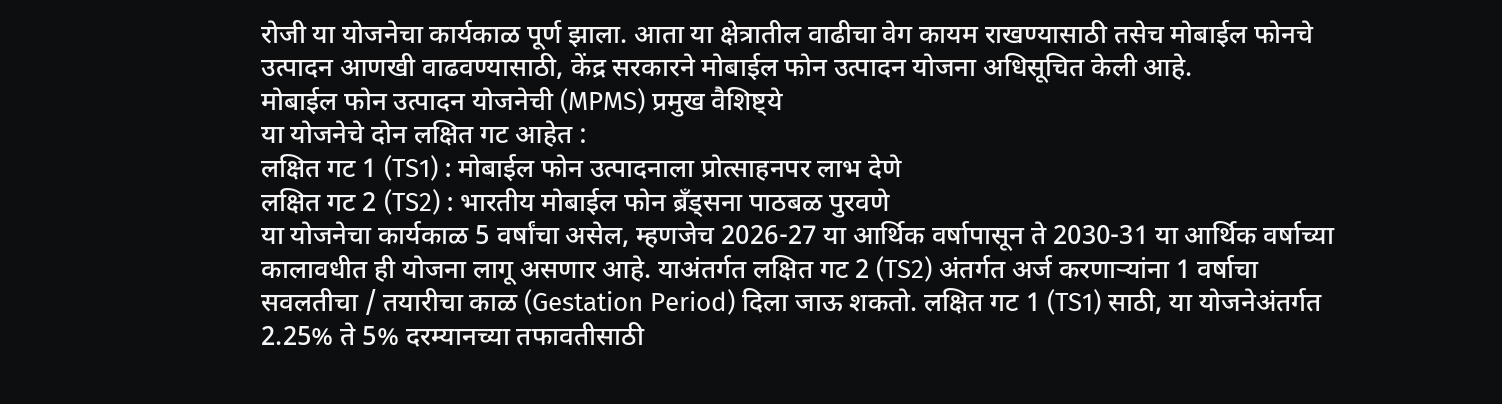रोजी या योजनेचा कार्यकाळ पूर्ण झाला. आता या क्षेत्रातील वाढीचा वेग कायम राखण्यासाठी तसेच मोबाईल फोनचे उत्पादन आणखी वाढवण्यासाठी, केंद्र सरकारने मोबाईल फोन उत्पादन योजना अधिसूचित केली आहे.
मोबाईल फोन उत्पादन योजनेची (MPMS) प्रमुख वैशिष्ट्ये
या योजनेचे दोन लक्षित गट आहेत :
लक्षित गट 1 (TS1) : मोबाईल फोन उत्पादनाला प्रोत्साहनपर लाभ देणे
लक्षित गट 2 (TS2) : भारतीय मोबाईल फोन ब्रँड्सना पाठबळ पुरवणे
या योजनेचा कार्यकाळ 5 वर्षांचा असेल, म्हणजेच 2026-27 या आर्थिक वर्षापासून ते 2030-31 या आर्थिक वर्षाच्या कालावधीत ही योजना लागू असणार आहे. याअंतर्गत लक्षित गट 2 (TS2) अंतर्गत अर्ज करणाऱ्यांना 1 वर्षाचा सवलतीचा / तयारीचा काळ (Gestation Period) दिला जाऊ शकतो. लक्षित गट 1 (TS1) साठी, या योजनेअंतर्गत 2.25% ते 5% दरम्यानच्या तफावतीसाठी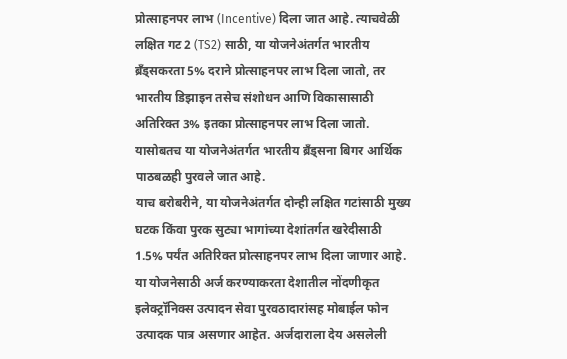प्रोत्साहनपर लाभ (Incentive) दिला जात आहे. त्याचवेळी लक्षित गट 2 (TS2) साठी, या योजनेअंतर्गत भारतीय ब्रँड्सकरता 5% दराने प्रोत्साहनपर लाभ दिला जातो, तर भारतीय डिझाइन तसेच संशोधन आणि विकासासाठी अतिरिक्त 3% इतका प्रोत्साहनपर लाभ दिला जातो. यासोबतच या योजनेअंतर्गत भारतीय ब्रँड्सना बिगर आर्थिक पाठबळही पुरवले जात आहे.
याच बरोबरीने, या योजनेअंतर्गत दोन्ही लक्षित गटांसाठी मुख्य घटक किंवा पुरक सुट्या भागांच्या देशांतर्गत खरेदीसाठी 1.5% पर्यंत अतिरिक्त प्रोत्साहनपर लाभ दिला जाणार आहे. या योजनेसाठी अर्ज करण्याकरता देशातील नोंदणीकृत इलेक्ट्रॉनिक्स उत्पादन सेवा पुरवठादारांसह मोबाईल फोन उत्पादक पात्र असणार आहेत. अर्जदाराला देय असलेली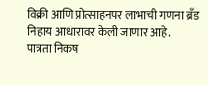विक्री आणि प्रोत्साहनपर लाभाची गणना ब्रँड निहाय आधारावर केली जाणार आहे.
पात्रता निकष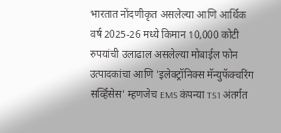भारतात नोंदणीकृत असलेल्या आणि आर्थिक वर्ष 2025-26 मध्ये किमान 10,000 कोटी रुपयांची उलाढाल असलेल्या मोबाईल फोन उत्पादकांचा आणि 'इलेक्ट्रॉनिक्स मॅन्युफॅक्चरिंग सर्व्हिसेस' म्हणजेच EMS कंपन्या TS1 अंतर्गत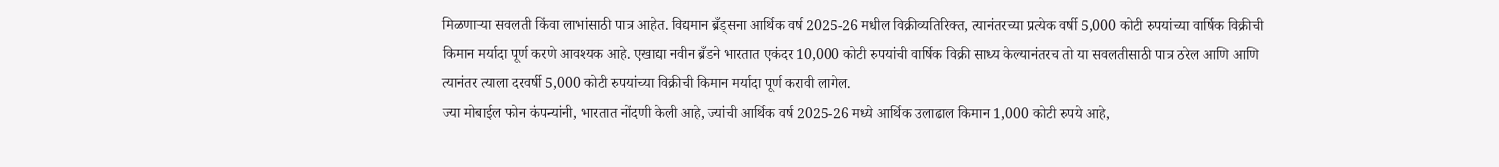मिळणाऱ्या सवलती किंवा लाभांसाठी पात्र आहेत. विद्यमान ब्रँड्सना आर्थिक वर्ष 2025-26 मधील विक्रीव्यतिरिक्त, त्यानंतरच्या प्रत्येक वर्षी 5,000 कोटी रुपयांच्या वार्षिक विक्रीची किमान मर्यादा पूर्ण करणे आवश्यक आहे. एखाद्या नवीन ब्रँडने भारतात एकंदर 10,000 कोटी रुपयांची वार्षिक विक्री साध्य केल्यानंतरच तो या सवलतीसाठी पात्र ठरेल आणि आणि त्यानंतर त्याला दरवर्षी 5,000 कोटी रुपयांच्या विक्रीची किमान मर्यादा पूर्ण करावी लागेल.
ज्या मोबाईल फोन कंपन्यांनी, भारतात नोंदणी केली आहे, ज्यांची आर्थिक वर्ष 2025-26 मध्ये आर्थिक उलाढाल किमान 1,000 कोटी रुपये आहे,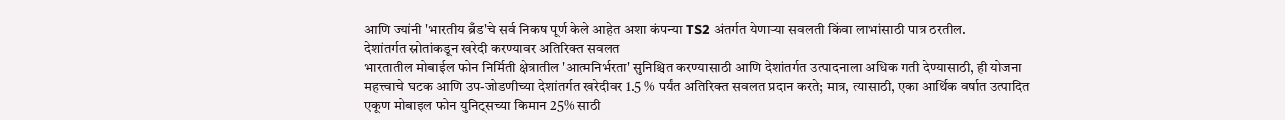आणि ज्यांनी 'भारतीय ब्रँड'चे सर्व निकष पूर्ण केले आहेत अशा कंपन्या TS2 अंतर्गत येणाऱ्या सवलती किंवा लाभांसाठी पात्र ठरतील.
देशांतर्गत स्रोतांकडून खरेदी करण्यावर अतिरिक्त सवलत
भारतातील मोबाईल फोन निर्मिती क्षेत्रातील 'आत्मनिर्भरता' सुनिश्चित करण्यासाठी आणि देशांतर्गत उत्पादनाला अधिक गती देण्यासाठी, ही योजना महत्त्वाचे घटक आणि उप-जोडणीच्या देशांतर्गत खरेदीवर 1.5 % पर्यंत अतिरिक्त सवलत प्रदान करते; मात्र, त्यासाठी, एका आर्थिक वर्षात उत्पादित एकूण मोबाइल फोन युनिट्सच्या किमान 25% साठी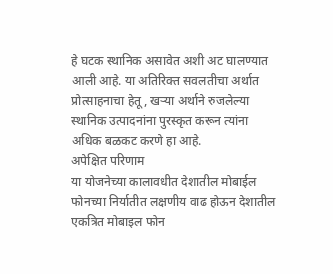हे घटक स्थानिक असावेत अशी अट घालण्यात आली आहे. या अतिरिक्त सवलतीचा अर्थात प्रोत्साहनाचा हेतू, खऱ्या अर्थाने रुजलेल्या स्थानिक उत्पादनांना पुरस्कृत करून त्यांना अधिक बळकट करणे हा आहे.
अपेक्षित परिणाम
या योजनेच्या कालावधीत देशातील मोबाईल फोनच्या निर्यातीत लक्षणीय वाढ होऊन देशातील एकत्रित मोबाइल फोन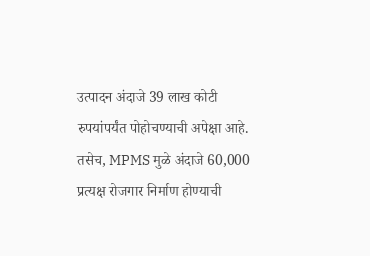उत्पादन अंदाजे 39 लाख कोटी रुपयांपर्यंत पोहोचण्याची अपेक्षा आहे. तसेच, MPMS मुळे अंदाजे 60,000 प्रत्यक्ष रोजगार निर्माण होण्याची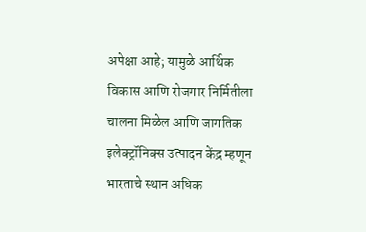अपेक्षा आहे; यामुळे आर्थिक विकास आणि रोजगार निर्मितीला चालना मिळेल आणि जागतिक इलेक्ट्रॉनिक्स उत्पादन केंद्र म्हणून भारताचे स्थान अधिक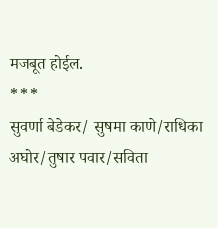मजबूत होईल.
***
सुवर्णा बेडेकर/ सुषमा काणे/राधिका अघोर/तुषार पवार/सविता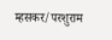म्हसकर/परशुराम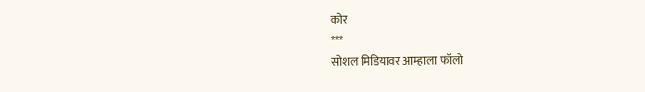कोर
***
सोशल मिडियावर आम्हाला फॉलो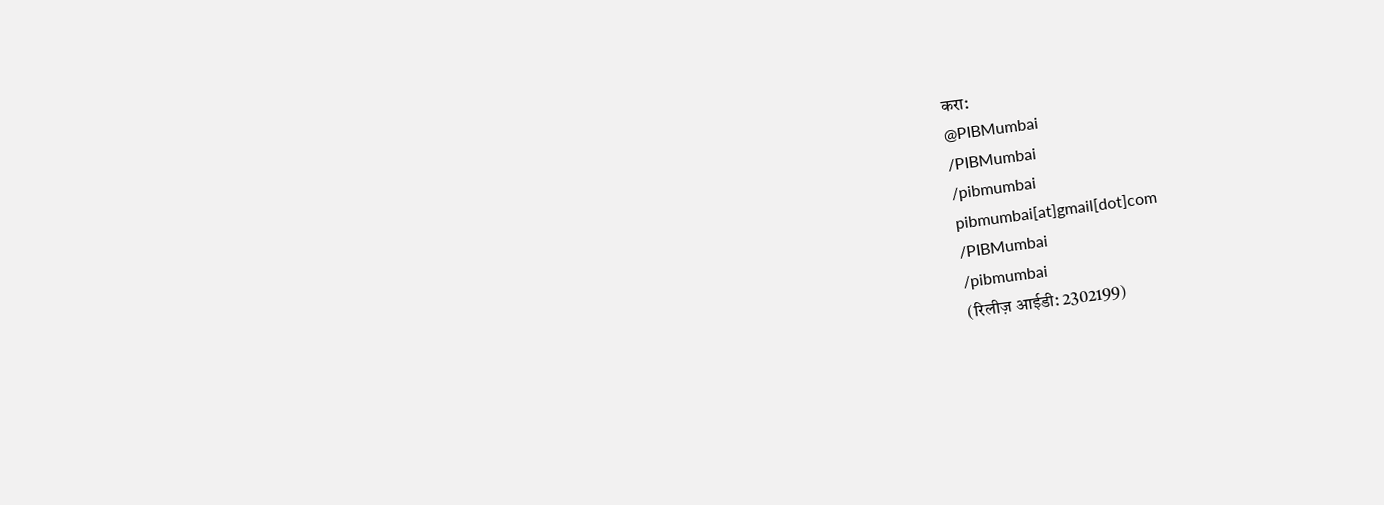करा:
@PIBMumbai
/PIBMumbai
/pibmumbai
pibmumbai[at]gmail[dot]com
/PIBMumbai
/pibmumbai
(रिलीज़ आईडी: 2302199)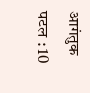आगंतुक पटल : 10